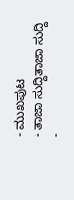- ಮುಖಪುಟ
- ತಾಜಾ ಸುದ್ದಿತಾಜಾ ಸುದ್ದಿ
-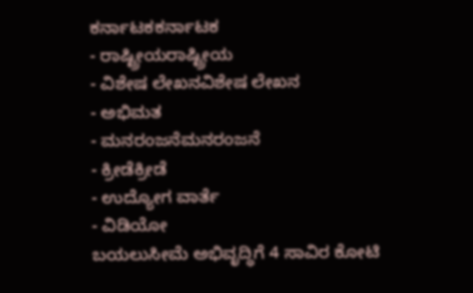ಕರ್ನಾಟಕಕರ್ನಾಟಕ
- ರಾಷ್ಟ್ರೀಯರಾಷ್ಟ್ರೀಯ
- ವಿಶೇಷ ಲೇಖನವಿಶೇಷ ಲೇಖನ
- ಅಭಿಮತ
- ಮನರಂಜನೆಮನರಂಜನೆ
- ಕ್ರೀಡೆಕ್ರೀಡೆ
- ಉದ್ಯೋಗ ವಾರ್ತೆ
- ವಿಡಿಯೋ
ಬಯಲುಸೀಮೆ ಅಭಿವೃದ್ಧಿಗೆ 4 ಸಾವಿರ ಕೋಟಿ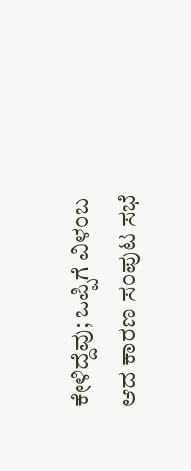ಕೇಳಿದ್ದೆವು; ಒಪ್ಪಿಗೆ ವಿಳಂಬ ಆದ ಕಾರಣ ಸಂಪುಟ ಸಭೆ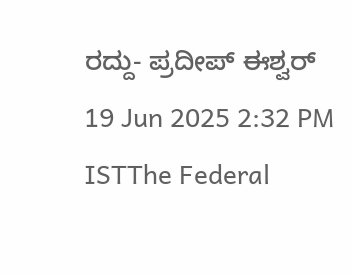ರದ್ದು- ಪ್ರದೀಪ್ ಈಶ್ವರ್
19 Jun 2025 2:32 PM ISTThe Federal